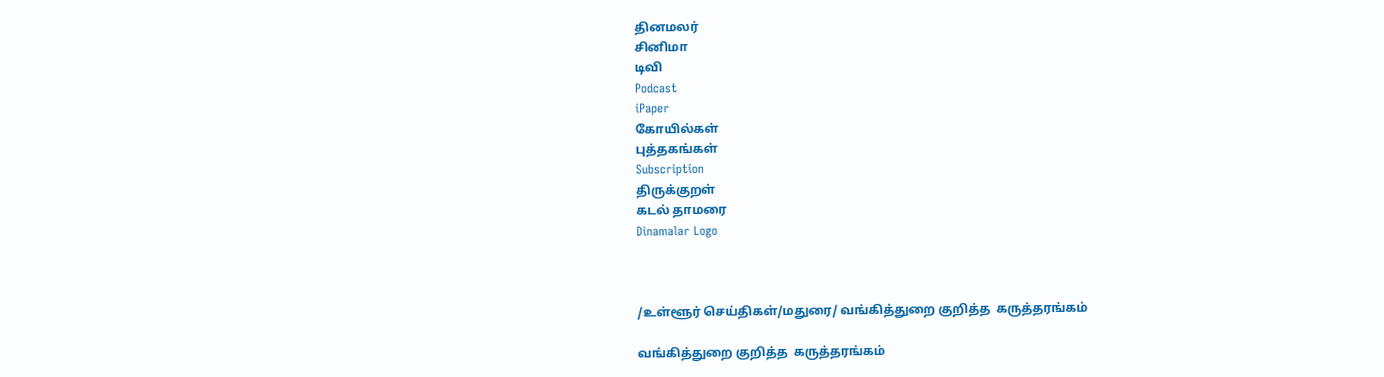தினமலர்
சினிமா
டிவி
Podcast
iPaper
கோயில்கள்
புத்தகங்கள்
Subscription
திருக்குறள்
கடல் தாமரை
Dinamalar Logo



/உள்ளூர் செய்திகள்/மதுரை/ வங்கித்துறை குறித்த  கருத்தரங்கம்

வங்கித்துறை குறித்த  கருத்தரங்கம்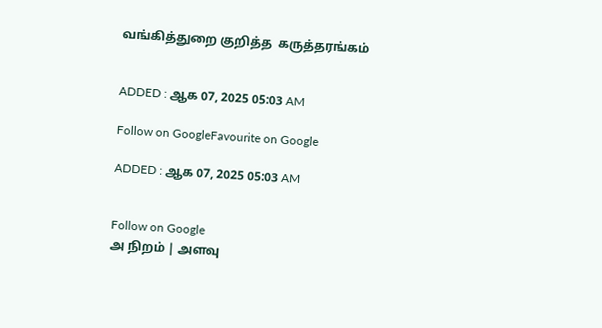வங்கித்துறை குறித்த  கருத்தரங்கம்


ADDED : ஆக 07, 2025 05:03 AM

Follow on GoogleFavourite on Google

ADDED : ஆக 07, 2025 05:03 AM


Follow on Google
அ நிறம் | அளவு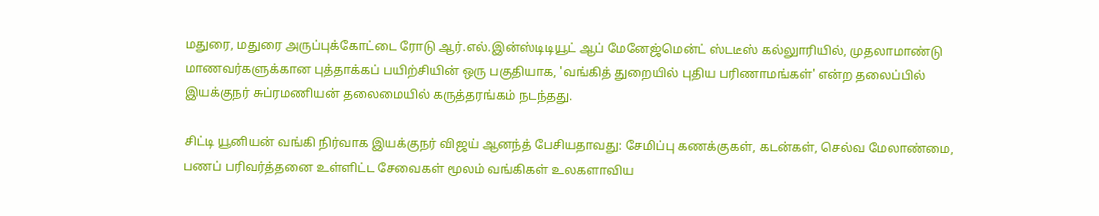மதுரை, மதுரை அருப்புக்கோட்டை ரோடு ஆர்.எல்.இன்ஸ்டிடியூட் ஆப் மேனேஜ்மென்ட் ஸ்டடீஸ் கல்லுாரியில், முதலாமாண்டு மாணவர்களுக்கான புத்தாக்கப் பயிற்சியின் ஒரு பகுதியாக, 'வங்கித் துறையில் புதிய பரிணாமங்கள்' என்ற தலைப்பில் இயக்குநர் சுப்ரமணியன் தலைமையில் கருத்தரங்கம் நடந்தது.

சிட்டி யூனியன் வங்கி நிர்வாக இயக்குநர் விஜய் ஆனந்த் பேசியதாவது: சேமிப்பு கணக்குகள், கடன்கள், செல்வ மேலாண்மை, பணப் பரிவர்த்தனை உள்ளிட்ட சேவைகள் மூலம் வங்கிகள் உலகளாவிய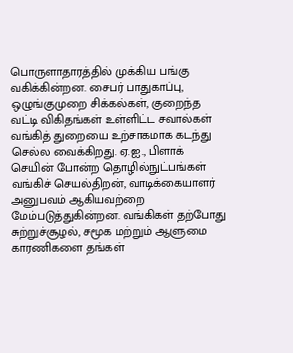பொருளாதாரத்தில் முக்கிய பங்கு வகிக்கின்றன. சைபர் பாதுகாப்பு, ஒழுங்குமுறை சிக்கல்கள், குறைந்த வட்டி விகிதங்கள் உள்ளிட்ட சவால்கள் வங்கித் துறையை உற்சாகமாக கடந்து செல்ல வைக்கிறது. ஏ.ஐ., பிளாக் செயின் போன்ற தொழில்நுட்பங்கள் வங்கிச் செயல்திறன், வாடிக்கையாளர் அனுபவம் ஆகியவற்றை மேம்படுத்துகின்றன. வங்கிகள் தற்போது சுற்றுச்சூழல், சமூக மற்றும் ஆளுமை காரணிகளை தங்கள்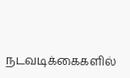நடவடிக்கைகளில்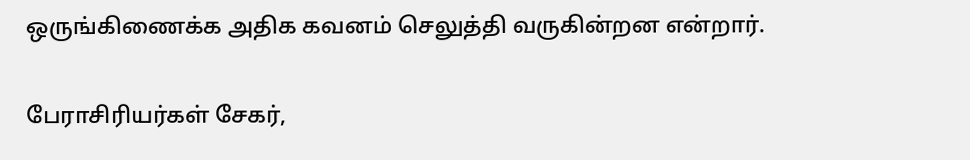ஒருங்கிணைக்க அதிக கவனம் செலுத்தி வருகின்றன என்றார்.

பேராசிரியர்கள் சேகர்,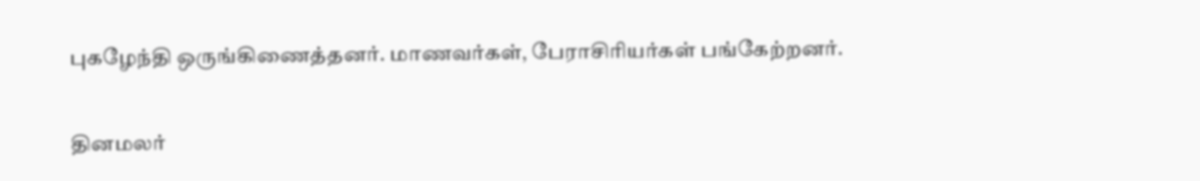புகழேந்தி ஒருங்கிணைத்தனர். மாணவர்கள், பேராசிரியர்கள் பங்கேற்றனர்.

தினமலர்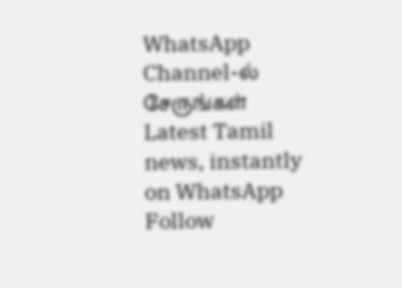WhatsApp Channel-ல் சேருங்கள்
Latest Tamil news, instantly on WhatsApp
Follow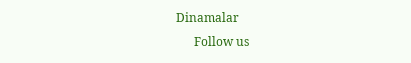Dinamalar
      Follow us